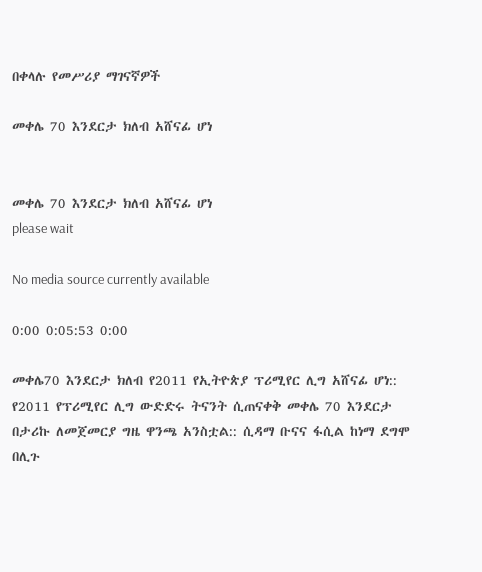በቀላሉ የመሥሪያ ማገናኛዎች

መቀሌ 70 እንደርታ ክለብ አሸናፊ ሆነ


መቀሌ 70 እንደርታ ክለብ አሸናፊ ሆነ
please wait

No media source currently available

0:00 0:05:53 0:00

መቀሌ70 እንደርታ ክለብ የ2011 የኢትዮጵያ ፕሪሚየር ሊግ አሸናፊ ሆነ:: የ2011 የፕሪሚየር ሊግ ውድድሩ ትናንት ሲጠናቀቅ መቀሌ 70 እንደርታ በታሪኩ ለመጀመርያ ግዜ ዋንጫ አንስቷል:: ሲዳማ ቡናና ፋሲል ከነማ ደግሞ በሊጉ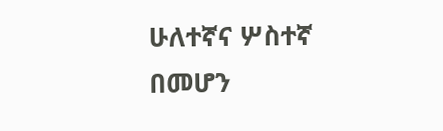ሁለተኛና ሦስተኛ በመሆን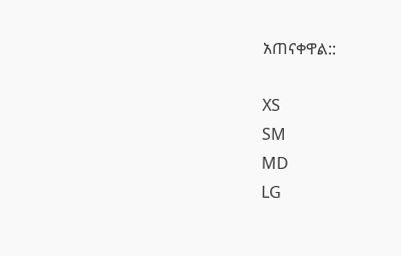አጠናቀዋል::

XS
SM
MD
LG